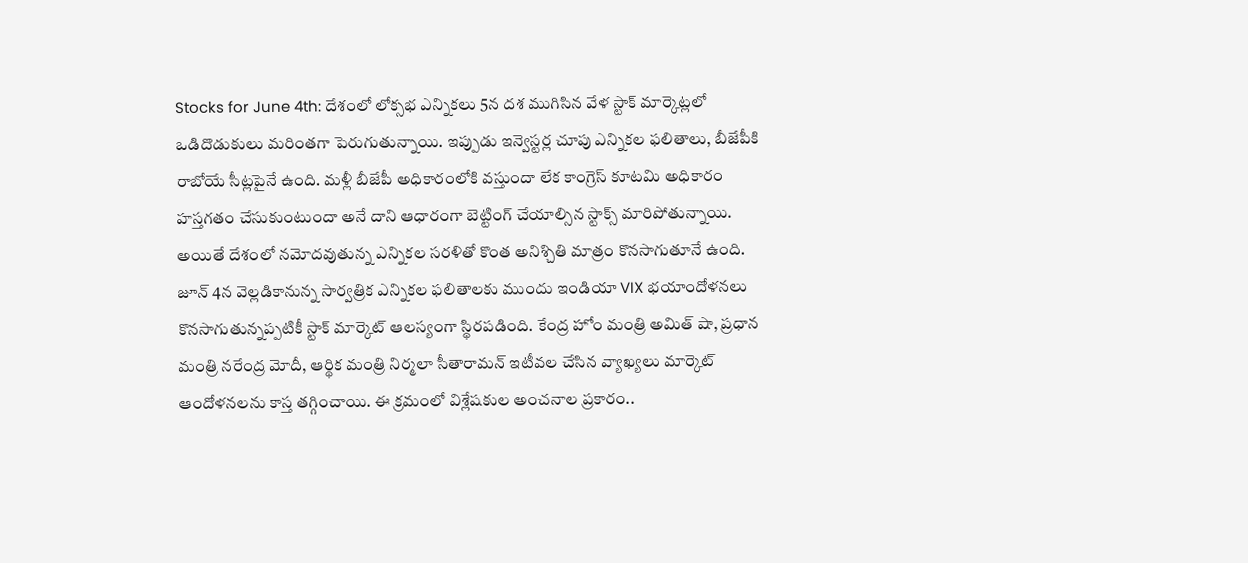Stocks for June 4th: దేశంలో లోక్సభ ఎన్నికలు 5న దశ ముగిసిన వేళ స్టాక్ మార్కెట్లలో ఒడిదొడుకులు మరింతగా పెరుగుతున్నాయి. ఇప్పుడు ఇన్వెస్టర్ల చూపు ఎన్నికల ఫలితాలు, బీజేపీకి రాబోయే సీట్లపైనే ఉంది. మళ్లీ బీజేపీ అధికారంలోకి వస్తుందా లేక కాంగ్రెస్ కూటమి అధికారం హస్తగతం చేసుకుంటుందా అనే దాని ఆధారంగా బెట్టింగ్ చేయాల్సిన స్టాక్స్ మారిపోతున్నాయి. అయితే దేశంలో నమోదవుతున్న ఎన్నికల సరళితో కొంత అనిశ్చితి మాత్రం కొనసాగుతూనే ఉంది.
జూన్ 4న వెల్లడికానున్న సార్వత్రిక ఎన్నికల ఫలితాలకు ముందు ఇండియా VIX భయాందోళనలు కొనసాగుతున్నప్పటికీ స్టాక్ మార్కెట్ ఆలస్యంగా స్థిరపడింది. కేంద్ర హోం మంత్రి అమిత్ షా, ప్రధాన మంత్రి నరేంద్ర మోదీ, ఆర్థిక మంత్రి నిర్మలా సీతారామన్ ఇటీవల చేసిన వ్యాఖ్యలు మార్కెట్ ఆందోళనలను కాస్త తగ్గించాయి. ఈ క్రమంలో విశ్లేషకుల అంచనాల ప్రకారం..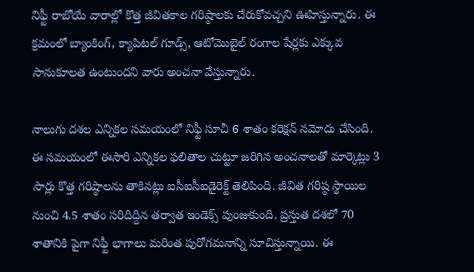నిఫ్టీ రాబోయే వారాల్లో కొత్త జీవితకాల గరిష్ఠాలకు చేరుకోవచ్చని ఊహిస్తున్నారు. ఈ క్రమంలో బ్యాంకింగ్, క్యాపిటల్ గూడ్స్, ఆటోమెుబైల్ రంగాల షేర్లకు ఎక్కువ సానుకూలత ఉంటుందని వారు అంచనా వేస్తున్నారు.

నాలుగు దశల ఎన్నికల సమయంలో నిఫ్టీ సూచీ 6 శాతం కరెక్షన్ నమోదు చేసింది. ఈ సమయంలో ఈసారి ఎన్నికల ఫలితాల చుట్టూ జరిగిన అంచనాలతో మార్కెట్లు 3 సార్లు కొత్త గరిష్ఠాలను తాకినట్లు ఐసీఐసీఐడైరెక్ట్ తెలిపింది. జీవిత గరిష్ఠ స్థాయిల నుంచి 4.5 శాతం సరిదిద్దిన తర్వాత ఇండెక్స్ పుంజుకుంది. ప్రస్తుత దశలో 70 శాతానికి పైగా నిఫ్టీ భాగాలు మరింత పురోగమనాన్ని సూచిస్తున్నాయి. ఈ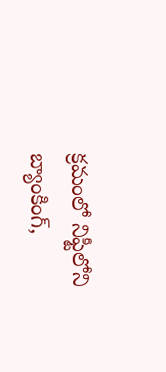క్రమంలో నిఫ్టీలోని బ్యాంకింగ్,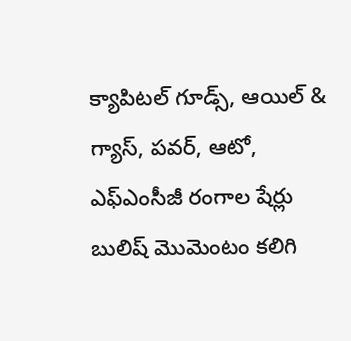క్యాపిటల్ గూడ్స్, ఆయిల్ & గ్యాస్, పవర్, ఆటో, ఎఫ్ఎంసీజీ రంగాల షేర్లు బులిష్ మెుమెంటం కలిగి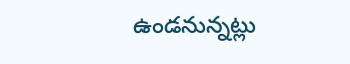ఉండనున్నట్లు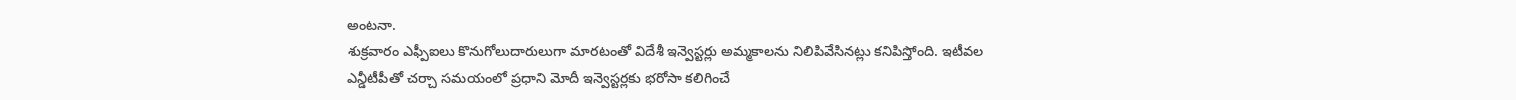అంటనా.
శుక్రవారం ఎఫ్పీఐలు కొనుగోలుదారులుగా మారటంతో విదేశీ ఇన్వెస్టర్లు అమ్మకాలను నిలిపివేసినట్లు కనిపిస్తోంది. ఇటీవల ఎన్డీటీపీతో చర్చా సమయంలో ప్రధాని మోదీ ఇన్వెస్టర్లకు భరోసా కలిగించే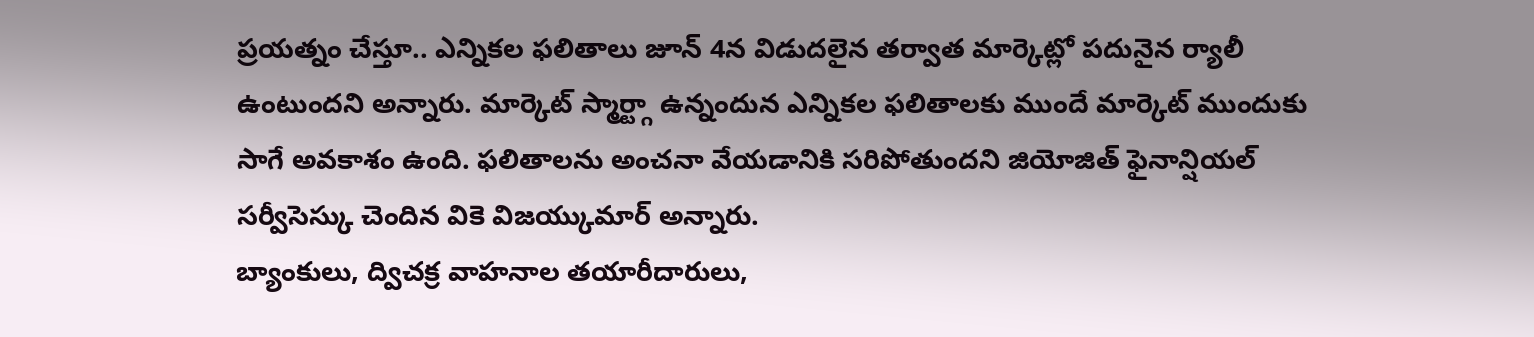ప్రయత్నం చేస్తూ.. ఎన్నికల ఫలితాలు జూన్ 4న విడుదలైన తర్వాత మార్కెట్లో పదునైన ర్యాలీ ఉంటుందని అన్నారు. మార్కెట్ స్మార్ట్గా ఉన్నందున ఎన్నికల ఫలితాలకు ముందే మార్కెట్ ముందుకు సాగే అవకాశం ఉంది. ఫలితాలను అంచనా వేయడానికి సరిపోతుందని జియోజిత్ ఫైనాన్షియల్ సర్వీసెస్కు చెందిన వికె విజయ్కుమార్ అన్నారు.
బ్యాంకులు, ద్విచక్ర వాహనాల తయారీదారులు,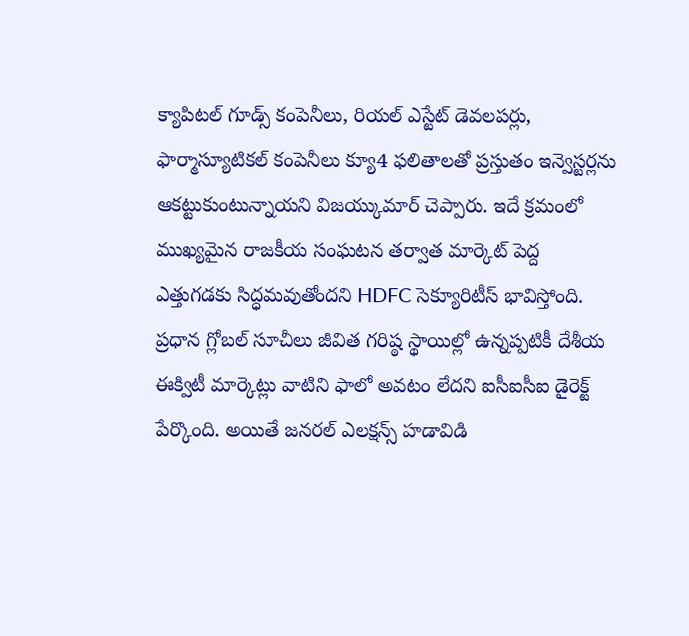క్యాపిటల్ గూడ్స్ కంపెనీలు, రియల్ ఎస్టేట్ డెవలపర్లు, ఫార్మాస్యూటికల్ కంపెనీలు క్యూ4 ఫలితాలతో ప్రస్తుతం ఇన్వెస్టర్లను ఆకట్టుకుంటున్నాయని విజయ్కుమార్ చెప్పారు. ఇదే క్రమంలో ముఖ్యమైన రాజకీయ సంఘటన తర్వాత మార్కెట్ పెద్ద ఎత్తుగడకు సిద్ధమవుతోందని HDFC సెక్యూరిటీస్ భావిస్తోంది. ప్రధాన గ్లోబల్ సూచీలు జీవిత గరిష్ఠ స్థాయిల్లో ఉన్నప్పటికీ దేశీయ ఈక్విటీ మార్కెట్లు వాటిని ఫాలో అవటం లేదని ఐసీఐసీఐ డైరెక్ట్ పేర్కొంది. అయితే జనరల్ ఎలక్షన్స్ హడావిడి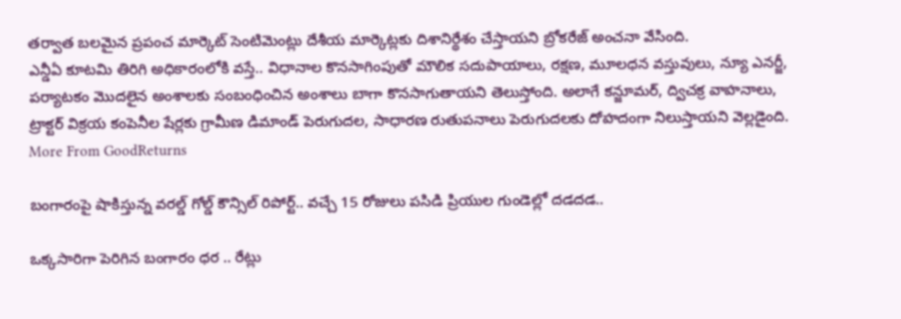తర్వాత బలమైన ప్రపంచ మార్కెట్ సెంటిమెంట్లు దేశీయ మార్కెట్లకు దిశానిర్థేశం చేస్తాయని బ్రోకరేజ్ అంచనా వేసింది.
ఎన్డీఏ కూటమి తిరిగి అధికారంలోకి వస్తే.. విధానాల కొనసాగింపుతో మౌలిక సదుపాయాలు, రక్షణ, మూలధన వస్తువులు, న్యూ ఎనర్జీ, పర్యాటకం మొదలైన అంశాలకు సంబంధించిన అంశాలు బాగా కొనసాగుతాయని తెలుస్తోంది. అలాగే కన్జూమర్, ద్విచక్ర వాహనాలు, ట్రాక్టర్ విక్రయ కంపెనీల షేర్లకు గ్రామీణ డిమాండ్ పెరుగుదల, సాధారణ రుతుపనాలు పెరుగుదలకు దోహదంగా నిలుస్తాయని వెల్లడైంది.
More From GoodReturns

బంగారంపై షాకిస్తున్న వరల్డ్ గోల్డ్ కౌన్సిల్ రిపోర్ట్.. వచ్చే 15 రోజులు పసిడి ప్రియుల గుండెల్లో దడదడ..

ఒక్కసారిగా పెరిగిన బంగారం ధర .. రేట్లు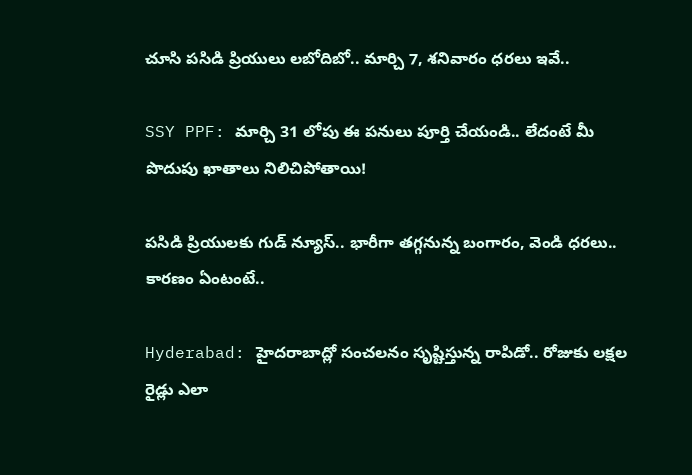చూసి పసిడి ప్రియులు లబోదిబో.. మార్చి 7, శనివారం ధరలు ఇవే..

SSY PPF: మార్చి 31 లోపు ఈ పనులు పూర్తి చేయండి.. లేదంటే మీ పొదుపు ఖాతాలు నిలిచిపోతాయి!

పసిడి ప్రియులకు గుడ్ న్యూస్.. భారీగా తగ్గనున్న బంగారం, వెండి ధరలు.. కారణం ఏంటంటే..

Hyderabad: హైదరాబాద్లో సంచలనం సృష్టిస్తున్న రాపిడో.. రోజుకు లక్షల రైడ్లు ఎలా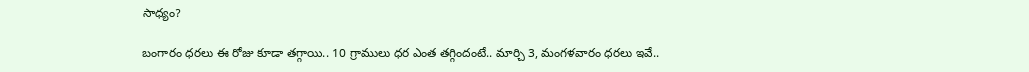సాధ్యం?

బంగారం ధరలు ఈ రోజు కూడా తగ్గాయి.. 10 గ్రాములు ధర ఎంత తగ్గిందంటే.. మార్చి 3, మంగళవారం ధరలు ఇవే..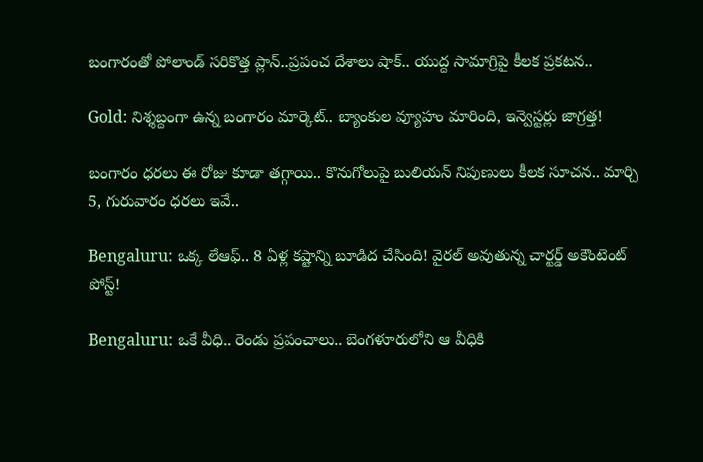బంగారంతో పోలాండ్ సరికొత్త ప్లాన్..ప్రపంచ దేశాలు షాక్.. యుద్ద సామాగ్రిపై కీలక ప్రకటన..

Gold: నిశ్శబ్దంగా ఉన్న బంగారం మార్కెట్.. బ్యాంకుల వ్యూహం మారింది, ఇన్వెస్టర్లు జాగ్రత్త!

బంగారం ధరలు ఈ రోజు కూడా తగ్గాయి.. కొనుగోలుపై బులియన్ నిపుణులు కీలక సూచన.. మార్చి 5, గురువారం ధరలు ఇవే..

Bengaluru: ఒక్క లేఆఫ్.. 8 ఏళ్ల కష్టాన్ని బూడిద చేసింది! వైరల్ అవుతున్న చార్టర్డ్ అకౌంటెంట్ పోస్ట్!

Bengaluru: ఒకే వీధి.. రెండు ప్రపంచాలు.. బెంగళూరులోని ఆ వీధికి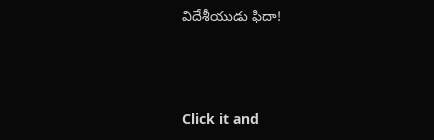విదేశీయుడు ఫిదా!



Click it and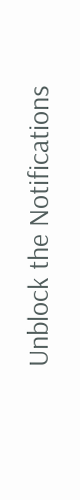Unblock the Notifications